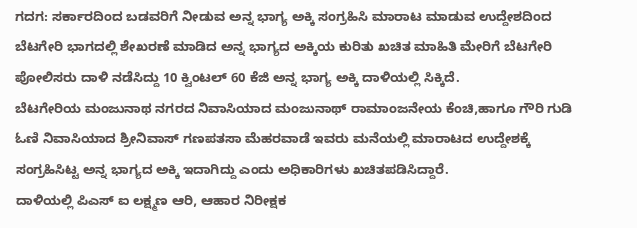ಗದಗ: ಸರ್ಕಾರದಿಂದ ಬಡವರಿಗೆ ನೀಡುವ ಅನ್ನ ಭಾಗ್ಯ ಅಕ್ಕಿ ಸಂಗ್ರಹಿಸಿ ಮಾರಾಟ ಮಾಡುವ ಉದ್ದೇಶದಿಂದ ಬೆಟಗೇರಿ ಭಾಗದಲ್ಲಿ ಶೇಖರಣೆ ಮಾಡಿದ ಅನ್ನ ಭಾಗ್ಯದ ಅಕ್ಕಿಯ ಕುರಿತು ಖಚಿತ ಮಾಹಿತಿ ಮೇರಿಗೆ ಬೆಟಗೇರಿ ಪೋಲಿಸರು ದಾಳಿ ನಡೆಸಿದ್ದು 10 ಕ್ವಿಂಟಲ್ 60 ಕೆಜಿ ಅನ್ನ ಭಾಗ್ಯ ಅಕ್ಕಿ ದಾಳಿಯಲ್ಲಿ ಸಿಕ್ಕಿದೆ.
ಬೆಟಗೇರಿಯ ಮಂಜುನಾಥ ನಗರದ ನಿವಾಸಿಯಾದ ಮಂಜುನಾಥ್ ರಾಮಾಂಜನೇಯ ಕೆಂಚಿ,ಹಾಗೂ ಗೌರಿ ಗುಡಿ ಓಣಿ ನಿವಾಸಿಯಾದ ಶ್ರೀನಿವಾಸ್ ಗಣಪತಸಾ ಮೆಹರವಾಡೆ ಇವರು ಮನೆಯಲ್ಲಿ ಮಾರಾಟದ ಉದ್ದೇಶಕ್ಕೆ ಸಂಗ್ರಹಿಸಿಟ್ಟ ಅನ್ನ ಭಾಗ್ಯದ ಅಕ್ಕಿ ಇದಾಗಿದ್ದು ಎಂದು ಅಧಿಕಾರಿಗಳು ಖಚಿತಪಡಿಸಿದ್ದಾರೆ.
ದಾಳಿಯಲ್ಲಿ ಪಿಎಸ್ ಐ ಲಕ್ಷ್ಮಣ ಆರಿ, ಆಹಾರ ನಿರೀಕ್ಷಕ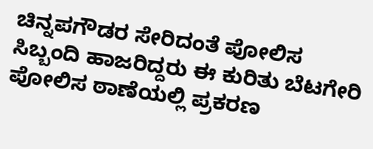ಚಿನ್ನಪಗೌಡರ ಸೇರಿದಂತೆ ಪೋಲಿಸ ಸಿಬ್ಬಂದಿ ಹಾಜರಿದ್ದರು ಈ ಕುರಿತು ಬೆಟಗೇರಿ ಪೋಲಿಸ ಠಾಣೆಯಲ್ಲಿ ಪ್ರಕರಣ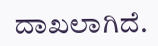ದಾಖಲಾಗಿದೆ.